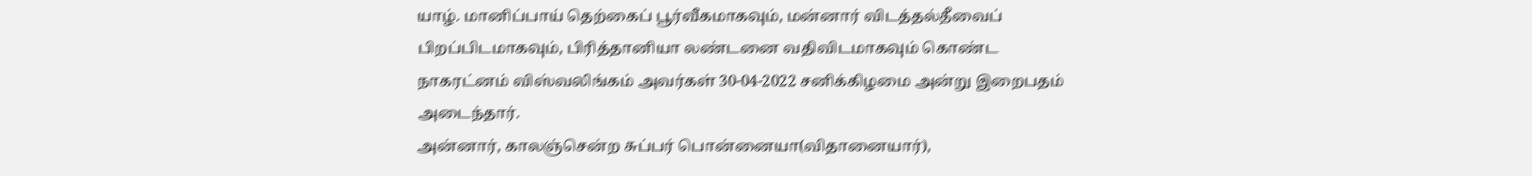யாழ். மானிப்பாய் தெற்கைப் பூர்வீகமாகவும், மன்னார் விடத்தல்தீவைப் பிறப்பிடமாகவும், பிரித்தானியா லண்டனை வதிவிடமாகவும் கொண்ட நாகரட்னம் விஸ்வலிங்கம் அவர்கள் 30-04-2022 சனிக்கிழமை அன்று இறைபதம் அடைந்தார்.
அன்னார், காலஞ்சென்ற சுப்பர் பொன்னையா(விதானையார்),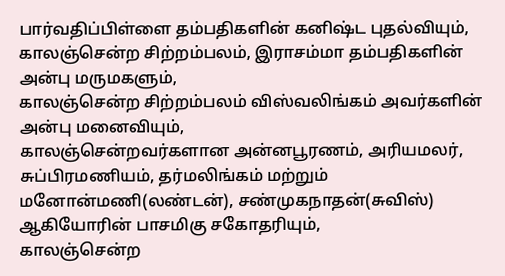பார்வதிப்பிள்ளை தம்பதிகளின் கனிஷ்ட புதல்வியும்,
காலஞ்சென்ற சிற்றம்பலம், இராசம்மா தம்பதிகளின் அன்பு மருமகளும்,
காலஞ்சென்ற சிற்றம்பலம் விஸ்வலிங்கம் அவர்களின் அன்பு மனைவியும்,
காலஞ்சென்றவர்களான அன்னபூரணம், அரியமலர், சுப்பிரமணியம், தர்மலிங்கம் மற்றும் மனோன்மணி(லண்டன்), சண்முகநாதன்(சுவிஸ்) ஆகியோரின் பாசமிகு சகோதரியும்,
காலஞ்சென்ற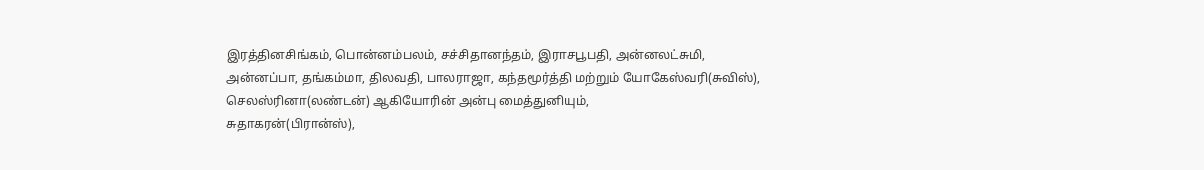இரத்தினசிங்கம், பொன்னம்பலம், சச்சிதானந்தம், இராசபூபதி, அன்னலட்சுமி, அன்னப்பா, தங்கம்மா, திலவதி, பாலராஜா, கந்தமூர்த்தி மற்றும் யோகேஸ்வரி(சுவிஸ்), செலஸ்ரினா(லண்டன்) ஆகியோரின் அன்பு மைத்துனியும்,
சுதாகரன்(பிரான்ஸ்),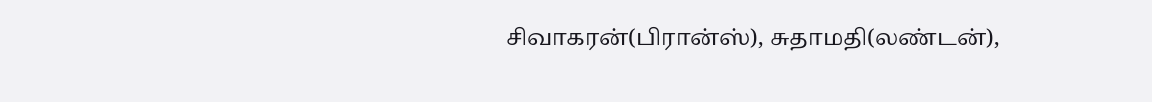சிவாகரன்(பிரான்ஸ்), சுதாமதி(லண்டன்),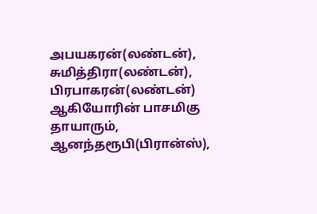அபயகரன்(லண்டன்), சுமித்திரா(லண்டன்), பிரபாகரன்(லண்டன்) ஆகியோரின் பாசமிகு தாயாரும்,
ஆனந்தரூபி(பிரான்ஸ்),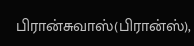பிரான்சுவாஸ்(பிரான்ஸ்),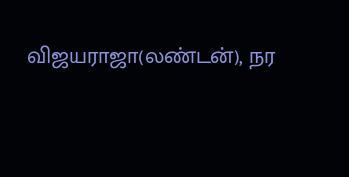விஜயராஜா(லண்டன்), நர